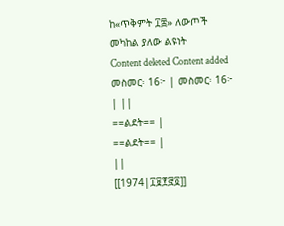ከ«ጥቅምት ፲፰» ለውጦች መካከል ያለው ልዩነት
Content deleted Content added
መስመር፡ 16፦ | መስመር፡ 16፦ | ||
==ልደት== |
==ልደት== |
||
[[1974|፲፱፻፸፬]]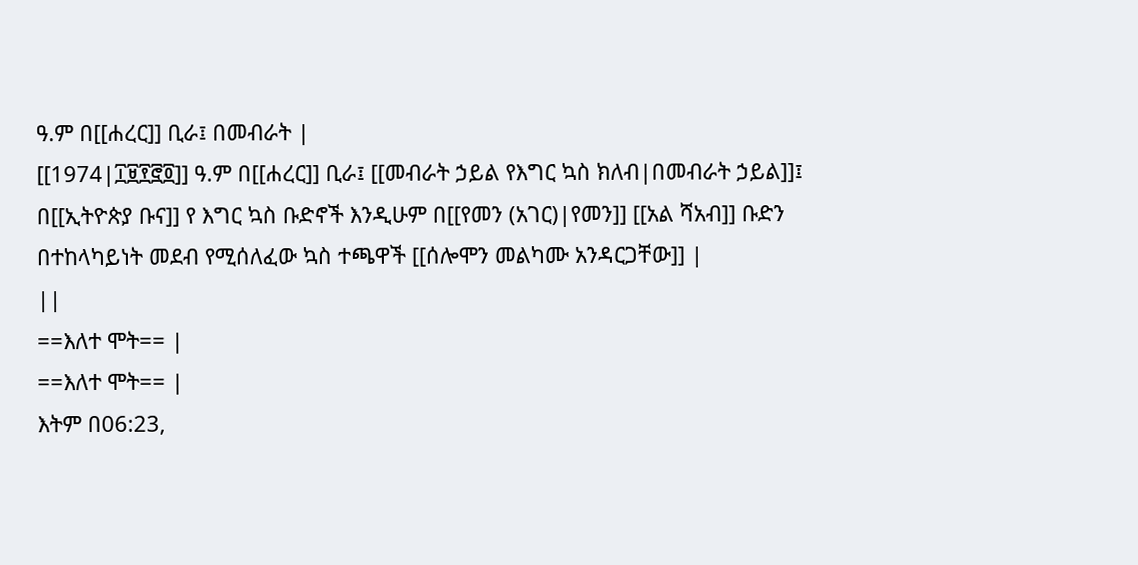ዓ.ም በ[[ሐረር]] ቢራ፤ በመብራት |
[[1974|፲፱፻፸፬]] ዓ.ም በ[[ሐረር]] ቢራ፤ [[መብራት ኃይል የእግር ኳስ ክለብ|በመብራት ኃይል]]፤ በ[[ኢትዮጵያ ቡና]] የ እግር ኳስ ቡድኖች እንዲሁም በ[[የመን (አገር)|የመን]] [[አል ሻአብ]] ቡድን በተከላካይነት መደብ የሚሰለፈው ኳስ ተጫዋች [[ሰሎሞን መልካሙ አንዳርጋቸው]] |
||
==እለተ ሞት== |
==እለተ ሞት== |
እትም በ06:23,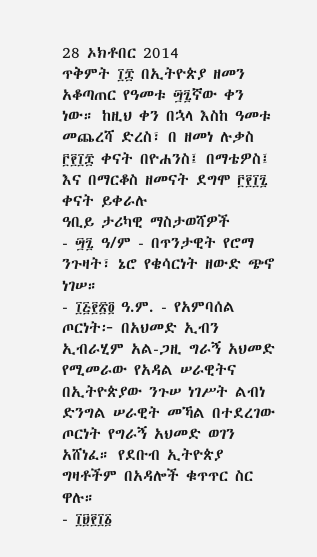28 ኦክቶበር 2014
ጥቅምት ፲፰ በኢትዮጵያ ዘመን አቆጣጠር የዓመቱ ፵፯ኛው ቀን ነው። ከዚህ ቀን በኋላ እስከ ዓመቱ መጨረሻ ድረስ፣ በ ዘመነ ሉቃስ ፫፻፲፰ ቀናት በዮሐንስ፤ በማቴዎስ፤ እና በማርቆስ ዘመናት ደግሞ ፫፻፲፯ ቀናት ይቀራሉ
ዓቢይ ታሪካዊ ማስታወሻዎች
- ፵፯ ዓ/ም - በጥንታዊት የሮማ ንጉዛት፣ ኔሮ የቄሳርነት ዘውድ ጭኖ ነገሠ።
- ፲፭፻፳፬ ዓ.ም. - የአምባሰል ጦርነት፦ በአህመድ ኢብን ኢብራሂም አል-ጋዚ ግራኝ አህመድ የሚመራው የአዳል ሠራዊትና በኢትዮጵያው ንጉሠ ነገሥት ልብነ ድንግል ሠራዊት መኻል በተደረገው ጦርነት የግራኝ አህመድ ወገን አሸነፈ። የደቡብ ኢትዮጵያ ግዛቶችም በአዳሎች ቁጥጥር ስር ዋሉ።
- ፲፱፻፲፩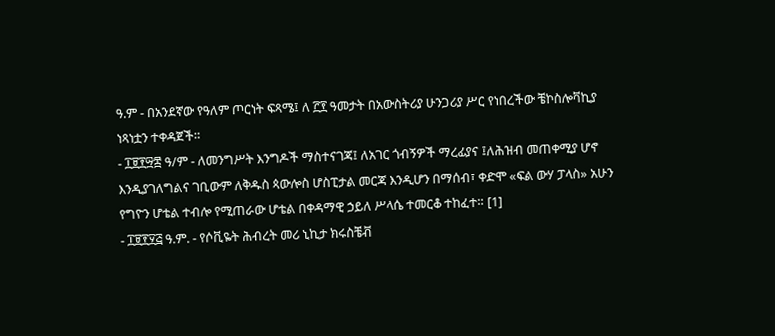ዓ.ም - በአንደኛው የዓለም ጦርነት ፍጻሜ፤ ለ ፫፻ ዓመታት በአውስትሪያ ሁንጋሪያ ሥር የነበረችው ቼኮስሎቫኪያ ነጻነቷን ተቀዳጀች።
- ፲፱፻፵፰ ዓ/ም - ለመንግሥት እንግዶች ማስተናገጃ፤ ለአገር ጎብኝዎች ማረፊያና ፤ለሕዝብ መጠቀሚያ ሆኖ እንዲያገለግልና ገቢውም ለቅዱስ ጳውሎስ ሆስፒታል መርጃ እንዲሆን በማሰብ፣ ቀድሞ «ፍል ውሃ ፓላስ» አሁን የግዮን ሆቴል ተብሎ የሚጠራው ሆቴል በቀዳማዊ ኃይለ ሥላሴ ተመርቆ ተከፈተ። [1]
- ፲፱፻፶፭ ዓ.ም. - የሶቪዬት ሕብረት መሪ ኒኪታ ክሩስቼቭ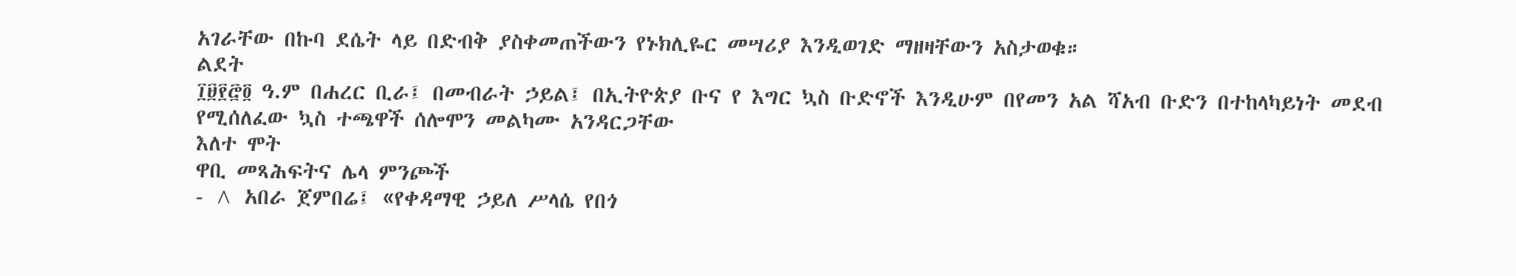አገራቸው በኩባ ደሴት ላይ በድብቅ ያስቀመጠችውን የኑክሊዬር መሣሪያ እንዲወገድ ማዘዛቸውን አስታወቁ።
ልደት
፲፱፻፸፬ ዓ.ም በሐረር ቢራ፤ በመብራት ኃይል፤ በኢትዮጵያ ቡና የ እግር ኳስ ቡድኖች እንዲሁም በየመን አል ሻአብ ቡድን በተከላካይነት መደብ የሚሰለፈው ኳስ ተጫዋች ሰሎሞን መልካሙ አንዳርጋቸው
እለተ ሞት
ዋቢ መጻሕፍትና ሌላ ምንጮች
- ^ አበራ ጀምበሬ፤ «የቀዳማዊ ኃይለ ሥላሴ የበጎ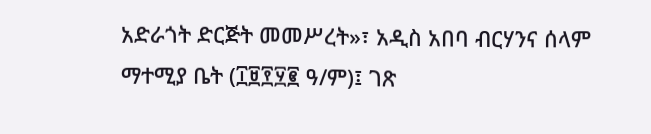አድራጎት ድርጅት መመሥረት»፣ አዲስ አበባ ብርሃንና ሰላም ማተሚያ ቤት (፲፱፻፶፪ ዓ/ም)፤ ገጽ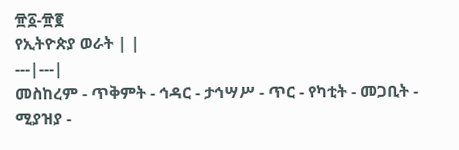፹፩-፹፪
የኢትዮጵያ ወራት | |
---|---|
መስከረም - ጥቅምት - ኅዳር - ታኅሣሥ - ጥር - የካቲት - መጋቢት - ሚያዝያ -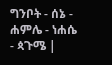ግንቦት - ሰኔ - ሐምሌ - ነሐሴ - ጳጉሜ |